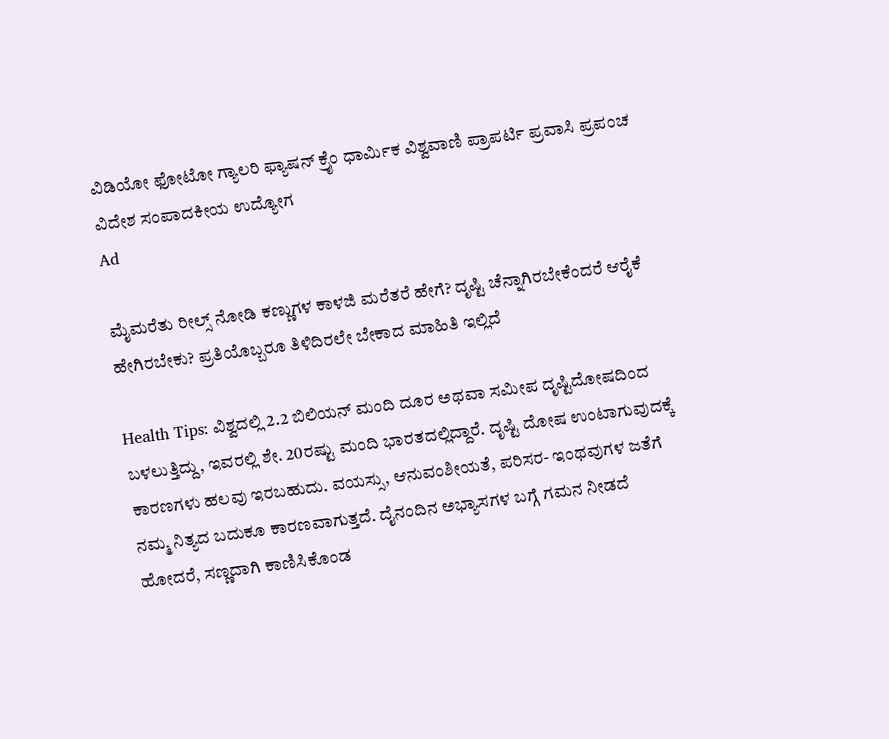ವಿಡಿಯೋ ಫೋಟೋ ಗ್ಯಾಲರಿ ಫ್ಯಾಷನ್ ಕ್ರೈಂ ಧಾರ್ಮಿಕ ವಿಶ್ವವಾಣಿ ಪ್ರಾಪರ್ಟಿ ಪ್ರವಾಸಿ ಪ್ರಪಂಚ ವಿದೇಶ ಸಂಪಾದಕೀಯ ಉದ್ಯೋಗ
Ad

ಮೈಮರೆತು ರೀಲ್ಸ್‌ ನೋಡಿ ಕಣ್ಣುಗಳ ಕಾಳಜಿ ಮರೆತರೆ ಹೇಗೆ? ದೃಷ್ಟಿ ಚೆನ್ನಾಗಿರಬೇಕೆಂದರೆ ಆರೈಕೆ ಹೇಗಿರಬೇಕು? ಪ್ರತಿಯೊಬ್ಬರೂ ತಿಳಿದಿರಲೇ ಬೇಕಾದ ಮಾಹಿತಿ ಇಲ್ಲಿದೆ

Health Tips: ವಿಶ್ವದಲ್ಲಿ 2.2 ಬಿಲಿಯನ್‌ ಮಂದಿ ದೂರ ಅಥವಾ ಸಮೀಪ ದೃಷ್ಟಿದೋಷದಿಂದ ಬಳಲುತ್ತಿದ್ದು, ಇವರಲ್ಲಿ ಶೇ. 20ರಷ್ಟು ಮಂದಿ ಭಾರತದಲ್ಲಿದ್ದಾರೆ. ದೃಷ್ಟಿ ದೋಷ ಉಂಟಾಗುವುದಕ್ಕೆ ಕಾರಣಗಳು ಹಲವು ಇರಬಹುದು. ವಯಸ್ಸು, ಆನುವಂಶೀಯತೆ, ಪರಿಸರ- ಇಂಥವುಗಳ ಜತೆಗೆ ನಮ್ಮ ನಿತ್ಯದ ಬದುಕೂ ಕಾರಣವಾಗುತ್ತದೆ. ದೈನಂದಿನ ಅಭ್ಯಾಸಗಳ ಬಗ್ಗೆ ಗಮನ ನೀಡದೆ ಹೋದರೆ, ಸಣ್ಣದಾಗಿ ಕಾಣಿಸಿಕೊಂಡ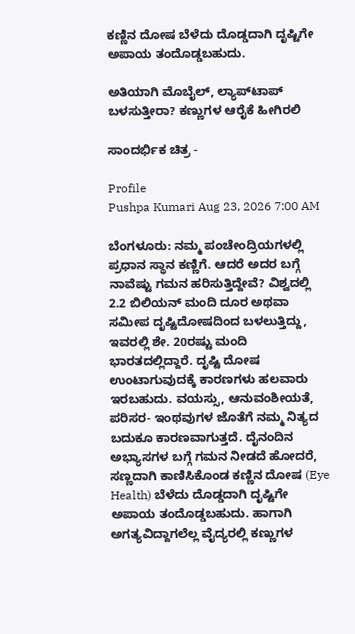ಕಣ್ಣಿನ ದೋಷ ಬೆಳೆದು ದೊಡ್ಡದಾಗಿ ದೃಷ್ಟಿಗೇ ಅಪಾಯ ತಂದೊಡ್ಡಬಹುದು.

ಅತಿಯಾಗಿ ಮೊಬೈಲ್‌, ಲ್ಯಾಪ್‌ಟಾಪ್‌ ಬಳಸುತ್ತೀರಾ? ಕಣ್ಣುಗಳ ಆರೈಕೆ ಹೀಗಿರಲಿ

ಸಾಂದರ್ಭಿಕ ಚಿತ್ರ -

Profile
Pushpa Kumari Aug 23, 2026 7:00 AM

ಬೆಂಗಳೂರು: ನಮ್ಮ ಪಂಚೇಂದ್ರಿಯಗಳಲ್ಲಿ ಪ್ರಧಾನ ಸ್ಥಾನ ಕಣ್ಣಿಗೆ. ಆದರೆ ಅದರ ಬಗ್ಗೆ ನಾವೆಷ್ಟು ಗಮನ ಹರಿಸುತ್ತಿದ್ದೇವೆ? ವಿಶ್ವದಲ್ಲಿ 2.2 ಬಿಲಿಯನ್‌ ಮಂದಿ ದೂರ ಅಥವಾ ಸಮೀಪ ದೃಷ್ಟಿದೋಷದಿಂದ ಬಳಲುತ್ತಿದ್ದು, ಇವರಲ್ಲಿ ಶೇ. 20ರಷ್ಟು ಮಂದಿ ಭಾರತದಲ್ಲಿದ್ದಾರೆ. ದೃಷ್ಟಿ ದೋಷ ಉಂಟಾಗುವುದಕ್ಕೆ ಕಾರಣಗಳು ಹಲವಾರು ಇರಬಹುದು. ವಯಸ್ಸು, ಆನುವಂಶೀಯತೆ, ಪರಿಸರ- ಇಂಥವುಗಳ ಜೊತೆಗೆ ನಮ್ಮ ನಿತ್ಯದ ಬದುಕೂ ಕಾರಣವಾಗುತ್ತದೆ. ದೈನಂದಿನ ಅಭ್ಯಾಸಗಳ ಬಗ್ಗೆ ಗಮನ ನೀಡದೆ ಹೋದರೆ, ಸಣ್ಣದಾಗಿ ಕಾಣಿಸಿಕೊಂಡ ಕಣ್ಣಿನ ದೋಷ (Eye Health) ಬೆಳೆದು ದೊಡ್ಡದಾಗಿ ದೃಷ್ಟಿಗೇ ಅಪಾಯ ತಂದೊಡ್ಡಬಹುದು. ಹಾಗಾಗಿ ಅಗತ್ಯವಿದ್ದಾಗಲೆಲ್ಲ ವೈದ್ಯರಲ್ಲಿ ಕಣ್ಣುಗಳ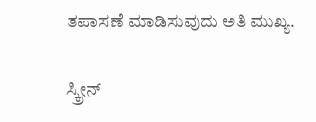ತಪಾಸಣೆ ಮಾಡಿಸುವುದು ಅತಿ ಮುಖ್ಯ.

ಸ್ಕ್ರೀನ್‌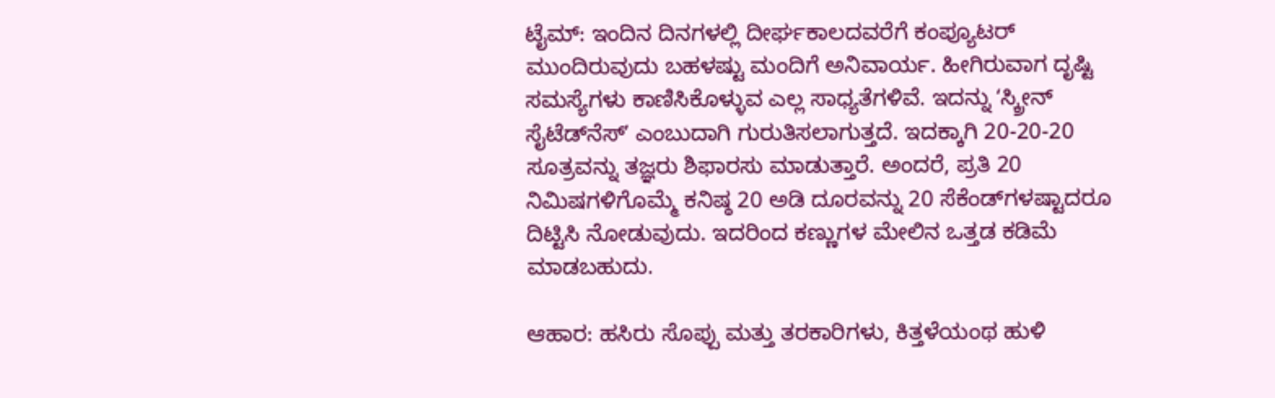ಟೈಮ್: ಇಂದಿನ ದಿನಗಳಲ್ಲಿ ದೀರ್ಘಕಾಲದವರೆಗೆ ಕಂಪ್ಯೂಟರ್‌ ಮುಂದಿರುವುದು ಬಹಳಷ್ಟು ಮಂದಿಗೆ ಅನಿವಾರ್ಯ. ಹೀಗಿರುವಾಗ ದೃಷ್ಟಿ ಸಮಸ್ಯೆಗಳು ಕಾಣಿಸಿಕೊಳ್ಳುವ ಎಲ್ಲ ಸಾಧ್ಯತೆಗಳಿವೆ. ಇದನ್ನು ʻಸ್ಕ್ರೀನ್‌ ಸೈಟೆಡ್‌ನೆಸ್‌ʼ ಎಂಬುದಾಗಿ ಗುರುತಿಸಲಾಗುತ್ತದೆ. ಇದಕ್ಕಾಗಿ 20-20-20 ಸೂತ್ರವನ್ನು ತಜ್ಞರು ಶಿಫಾರಸು ಮಾಡುತ್ತಾರೆ. ಅಂದರೆ, ಪ್ರತಿ 20 ನಿಮಿಷಗಳಿಗೊಮ್ಮೆ ಕನಿಷ್ಠ 20 ಅಡಿ ದೂರವನ್ನು 20 ಸೆಕೆಂಡ್‌ಗಳಷ್ಟಾದರೂ ದಿಟ್ಟಿಸಿ ನೋಡುವುದು. ಇದರಿಂದ ಕಣ್ಣುಗಳ ಮೇಲಿನ ಒತ್ತಡ ಕಡಿಮೆ ಮಾಡಬಹುದು.

ಆಹಾರ: ಹಸಿರು ಸೊಪ್ಪು ಮತ್ತು ತರಕಾರಿಗಳು, ಕಿತ್ತಳೆಯಂಥ ಹುಳಿ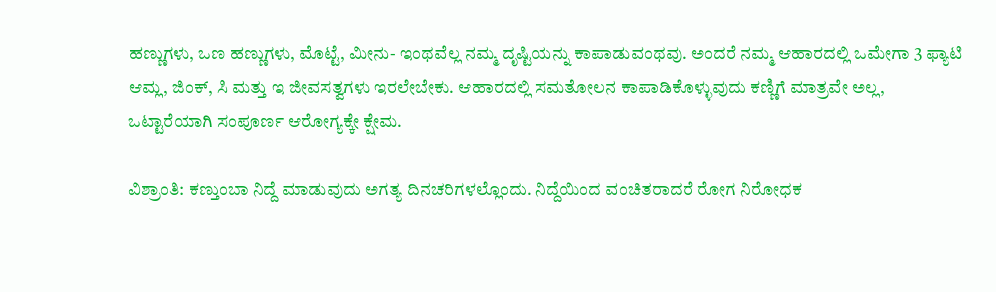ಹಣ್ಣುಗಳು, ಒಣ ಹಣ್ಣುಗಳು, ಮೊಟ್ಟೆ, ಮೀನು- ಇಂಥವೆಲ್ಲ ನಮ್ಮ ದೃಷ್ಟಿಯನ್ನು ಕಾಪಾಡುವಂಥವು. ಅಂದರೆ ನಮ್ಮ ಆಹಾರದಲ್ಲಿ ಒಮೇಗಾ 3 ಫ್ಯಾಟಿ ಆಮ್ಲ, ಜಿಂಕ್‌, ಸಿ ಮತ್ತು ಇ ಜೀವಸತ್ವಗಳು ಇರಲೇಬೇಕು. ಆಹಾರದಲ್ಲಿ ಸಮತೋಲನ ಕಾಪಾಡಿಕೊಳ್ಳುವುದು ಕಣ್ಣಿಗೆ ಮಾತ್ರವೇ ಅಲ್ಲ, ಒಟ್ಟಾರೆಯಾಗಿ ಸಂಪೂರ್ಣ ಆರೋಗ್ಯಕ್ಕೇ ಕ್ಷೇಮ.

ವಿಶ್ರಾಂತಿ: ಕಣ್ತುಂಬಾ ನಿದ್ದೆ ಮಾಡುವುದು ಅಗತ್ಯ ದಿನಚರಿಗಳಲ್ಲೊಂದು. ನಿದ್ದೆಯಿಂದ ವಂಚಿತರಾದರೆ ರೋಗ ನಿರೋಧಕ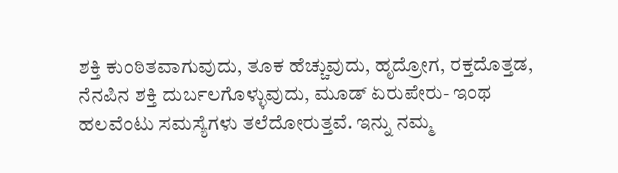ಶಕ್ತಿ ಕುಂಠಿತವಾಗುವುದು, ತೂಕ ಹೆಚ್ಚುವುದು, ಹೃದ್ರೋಗ, ರಕ್ತದೊತ್ತಡ, ನೆನಪಿನ ಶಕ್ತಿ ದುರ್ಬಲಗೊಳ್ಳುವುದು, ಮೂಡ್‌ ಏರುಪೇರು- ಇಂಥ ಹಲವೆಂಟು ಸಮಸ್ಯೆಗಳು ತಲೆದೋರುತ್ತವೆ. ಇನ್ನು ನಮ್ಮ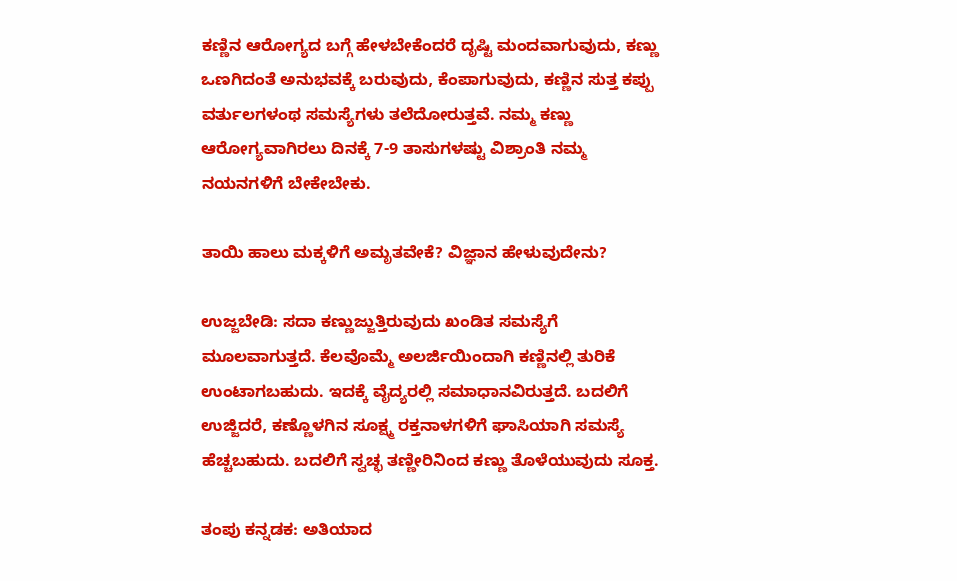ಕಣ್ಣಿನ ಆರೋಗ್ಯದ ಬಗ್ಗೆ ಹೇಳಬೇಕೆಂದರೆ ದೃಷ್ಟಿ ಮಂದವಾಗುವುದು, ಕಣ್ಣು ಒಣಗಿದಂತೆ ಅನುಭವಕ್ಕೆ ಬರುವುದು, ಕೆಂಪಾಗುವುದು, ಕಣ್ಣಿನ ಸುತ್ತ ಕಪ್ಪು ವರ್ತುಲಗಳಂಥ ಸಮಸ್ಯೆಗಳು ತಲೆದೋರುತ್ತವೆ. ನಮ್ಮ ಕಣ್ಣು ಆರೋಗ್ಯವಾಗಿರಲು ದಿನಕ್ಕೆ 7-9 ತಾಸುಗಳಷ್ಟು ವಿಶ್ರಾಂತಿ ನಮ್ಮ ನಯನಗಳಿಗೆ ಬೇಕೇಬೇಕು.

ತಾಯಿ ಹಾಲು ಮಕ್ಕಳಿಗೆ ಅಮೃತವೇಕೆ? ವಿಜ್ಞಾನ ಹೇಳುವುದೇನು?

ಉಜ್ಜಬೇಡಿ: ಸದಾ ಕಣ್ಣುಜ್ಜುತ್ತಿರುವುದು ಖಂಡಿತ ಸಮಸ್ಯೆಗೆ ಮೂಲವಾಗುತ್ತದೆ. ಕೆಲವೊಮ್ಮೆ ಅಲರ್ಜಿಯಿಂದಾಗಿ ಕಣ್ಣಿನಲ್ಲಿ ತುರಿಕೆ ಉಂಟಾಗಬಹುದು. ಇದಕ್ಕೆ ವೈದ್ಯರಲ್ಲಿ ಸಮಾಧಾನವಿರುತ್ತದೆ. ಬದಲಿಗೆ ಉಜ್ಜಿದರೆ, ಕಣ್ಣೊಳಗಿನ ಸೂಕ್ಷ್ಮ ರಕ್ತನಾಳಗಳಿಗೆ ಘಾಸಿಯಾಗಿ ಸಮಸ್ಯೆ ಹೆಚ್ಚಬಹುದು. ಬದಲಿಗೆ ಸ್ವಚ್ಛ ತಣ್ಣೀರಿನಿಂದ ಕಣ್ಣು ತೊಳೆಯುವುದು ಸೂಕ್ತ.

ತಂಪು ಕನ್ನಡಕ: ಅತಿಯಾದ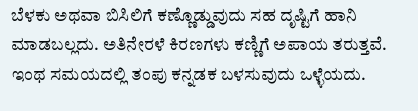ಬೆಳಕು ಅಥವಾ ಬಿಸಿಲಿಗೆ ಕಣ್ಣೊಡ್ಡುವುದು ಸಹ ದೃಷ್ಟಿಗೆ ಹಾನಿ ಮಾಡಬಲ್ಲದು. ಅತಿನೇರಳೆ ಕಿರಣಗಳು ಕಣ್ಣಿಗೆ ಅಪಾಯ ತರುತ್ತವೆ. ಇಂಥ ಸಮಯದಲ್ಲಿ ತಂಪು ಕನ್ನಡಕ ಬಳಸುವುದು ಒಳ್ಳೆಯದು.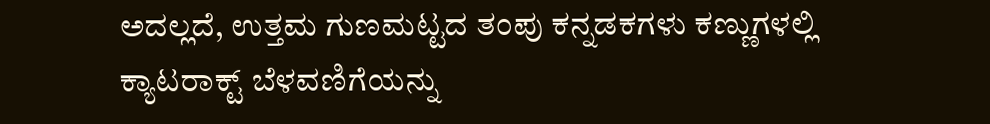ಅದಲ್ಲದೆ, ಉತ್ತಮ ಗುಣಮಟ್ಟದ ತಂಪು ಕನ್ನಡಕಗಳು ಕಣ್ಣುಗಳಲ್ಲಿ ಕ್ಯಾಟರಾಕ್ಟ್‌ ಬೆಳವಣಿಗೆಯನ್ನು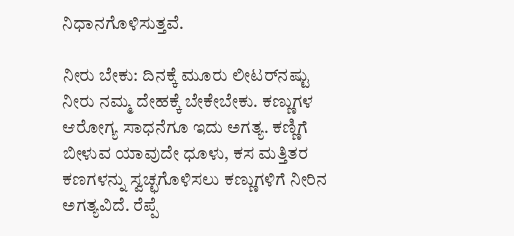ನಿಧಾನಗೊಳಿಸುತ್ತವೆ.

ನೀರು ಬೇಕು: ದಿನಕ್ಕೆ ಮೂರು ಲೀಟರ್‌ನಷ್ಟು ನೀರು ನಮ್ಮ ದೇಹಕ್ಕೆ ಬೇಕೇಬೇಕು. ಕಣ್ಣುಗಳ ಆರೋಗ್ಯ ಸಾಧನೆಗೂ ಇದು ಅಗತ್ಯ. ಕಣ್ಣಿಗೆ ಬೀಳುವ ಯಾವುದೇ ಧೂಳು, ಕಸ ಮತ್ತಿತರ ಕಣಗಳನ್ನು ಸ್ವಚ್ಛಗೊಳಿಸಲು ಕಣ್ಣುಗಳಿಗೆ ನೀರಿನ ಅಗತ್ಯವಿದೆ. ರೆಪ್ಪೆ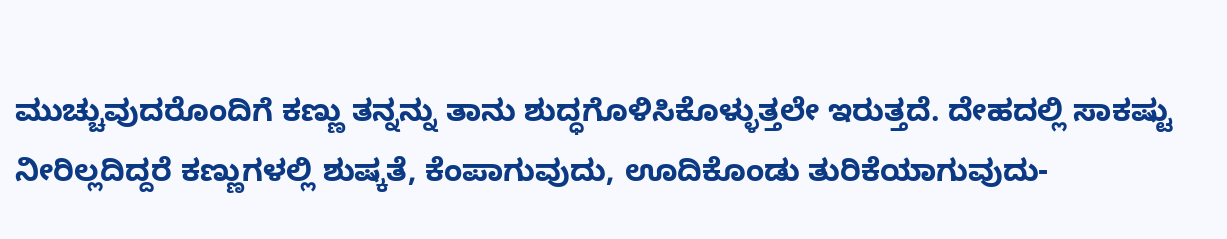ಮುಚ್ಚುವುದರೊಂದಿಗೆ ಕಣ್ಣು ತನ್ನನ್ನು ತಾನು ಶುದ್ಧಗೊಳಿಸಿಕೊಳ್ಳುತ್ತಲೇ ಇರುತ್ತದೆ. ದೇಹದಲ್ಲಿ ಸಾಕಷ್ಟು ನೀರಿಲ್ಲದಿದ್ದರೆ ಕಣ್ಣುಗಳಲ್ಲಿ ಶುಷ್ಕತೆ, ಕೆಂಪಾಗುವುದು, ಊದಿಕೊಂಡು ತುರಿಕೆಯಾಗುವುದು-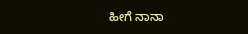ಹೀಗೆ ನಾನಾ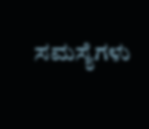ಸಮಸ್ಯೆಗಳು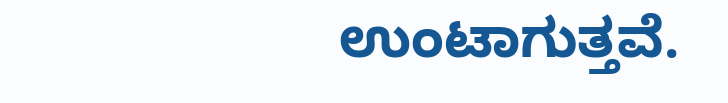ಉಂಟಾಗುತ್ತವೆ.